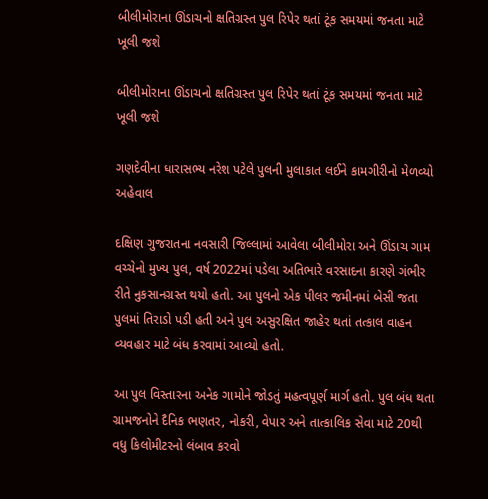બીલીમોરાના ઊંડાચનો ક્ષતિગ્રસ્ત પુલ રિપેર થતાં ટૂંક સમયમાં જનતા માટે ખૂલી જશે

બીલીમોરાના ઊંડાચનો ક્ષતિગ્રસ્ત પુલ રિપેર થતાં ટૂંક સમયમાં જનતા માટે ખૂલી જશે

ગણદેવીના ધારાસભ્ય નરેશ પટેલે પુલની મુલાકાત લઈને કામગીરીનો મેળવ્યો અહેવાલ

દક્ષિણ ગુજરાતના નવસારી જિલ્લામાં આવેલા બીલીમોરા અને ઊંડાચ ગામ વચ્ચેનો મુખ્ય પુલ, વર્ષ 2022માં પડેલા અતિભારે વરસાદના કારણે ગંભીર રીતે નુકસાનગ્રસ્ત થયો હતો. આ પુલનો એક પીલર જમીનમાં બેસી જતા પુલમાં તિરાડો પડી હતી અને પુલ અસુરક્ષિત જાહેર થતાં તત્કાલ વાહન વ્યવહાર માટે બંધ કરવામાં આવ્યો હતો.

આ પુલ વિસ્તારના અનેક ગામોને જોડતું મહત્વપૂર્ણ માર્ગ હતો. પુલ બંધ થતા ગ્રામજનોને દૈનિક ભણતર, નોકરી, વેપાર અને તાત્કાલિક સેવા માટે 20થી વધુ કિલોમીટરનો લંબાવ કરવો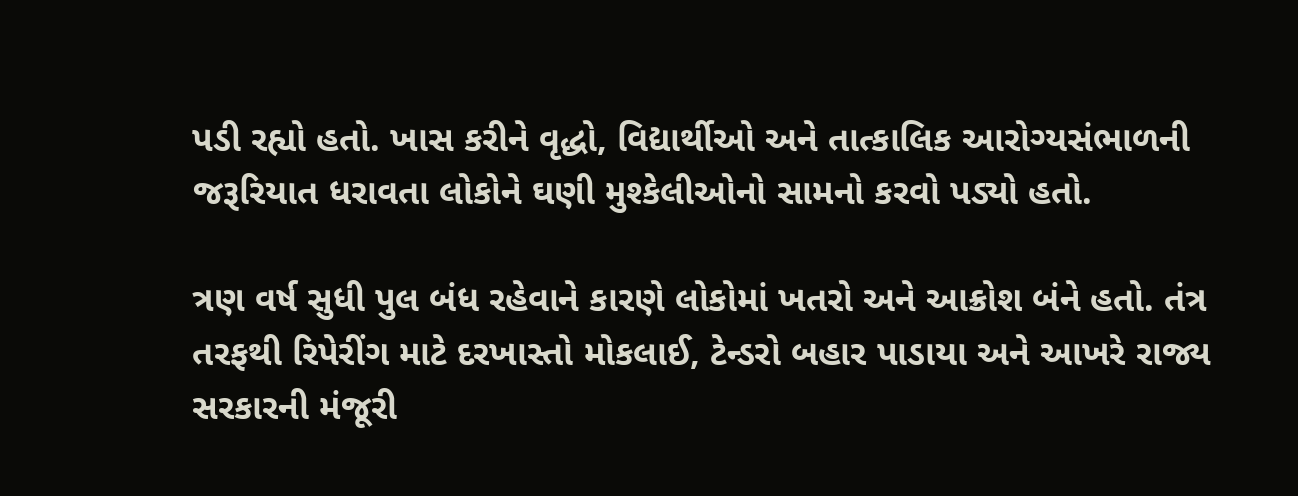પડી રહ્યો હતો. ખાસ કરીને વૃદ્ધો, વિદ્યાર્થીઓ અને તાત્કાલિક આરોગ્યસંભાળની જરૂરિયાત ધરાવતા લોકોને ઘણી મુશ્કેલીઓનો સામનો કરવો પડ્યો હતો.

ત્રણ વર્ષ સુધી પુલ બંધ રહેવાને કારણે લોકોમાં ખતરો અને આક્રોશ બંને હતો. તંત્ર તરફથી રિપેરીંગ માટે દરખાસ્તો મોકલાઈ, ટેન્ડરો બહાર પાડાયા અને આખરે રાજ્ય સરકારની મંજૂરી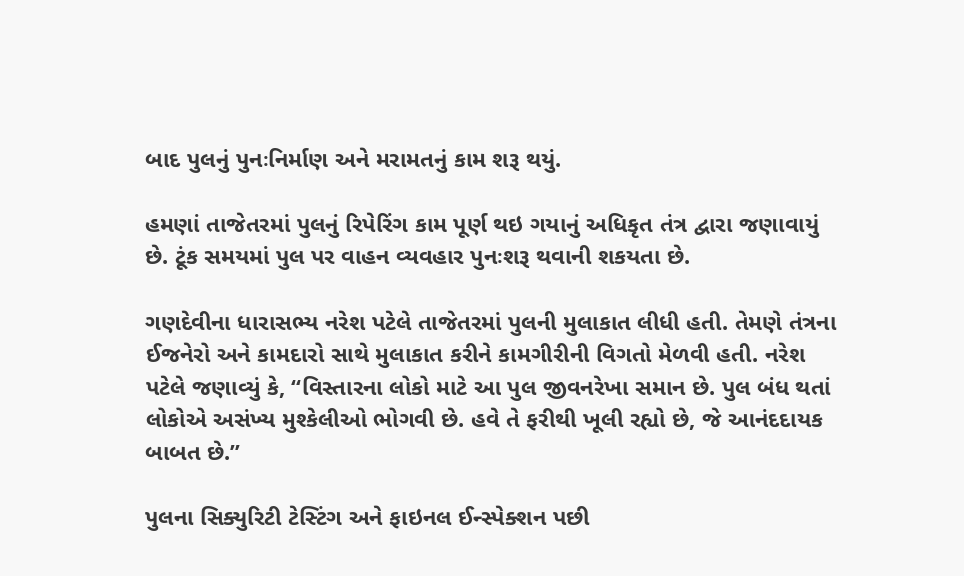બાદ પુલનું પુનઃનિર્માણ અને મરામતનું કામ શરૂ થયું.

હમણાં તાજેતરમાં પુલનું રિપેરિંગ કામ પૂર્ણ થઇ ગયાનું અધિકૃત તંત્ર દ્વારા જણાવાયું છે. ટૂંક સમયમાં પુલ પર વાહન વ્યવહાર પુનઃશરૂ થવાની શકયતા છે.

ગણદેવીના ધારાસભ્ય નરેશ પટેલે તાજેતરમાં પુલની મુલાકાત લીધી હતી. તેમણે તંત્રના ઈજનેરો અને કામદારો સાથે મુલાકાત કરીને કામગીરીની વિગતો મેળવી હતી. નરેશ પટેલે જણાવ્યું કે, “વિસ્તારના લોકો માટે આ પુલ જીવનરેખા સમાન છે. પુલ બંધ થતાં લોકોએ અસંખ્ય મુશ્કેલીઓ ભોગવી છે. હવે તે ફરીથી ખૂલી રહ્યો છે, જે આનંદદાયક બાબત છે.”

પુલના સિક્યુરિટી ટેસ્ટિંગ અને ફાઇનલ ઈન્સ્પેક્શન પછી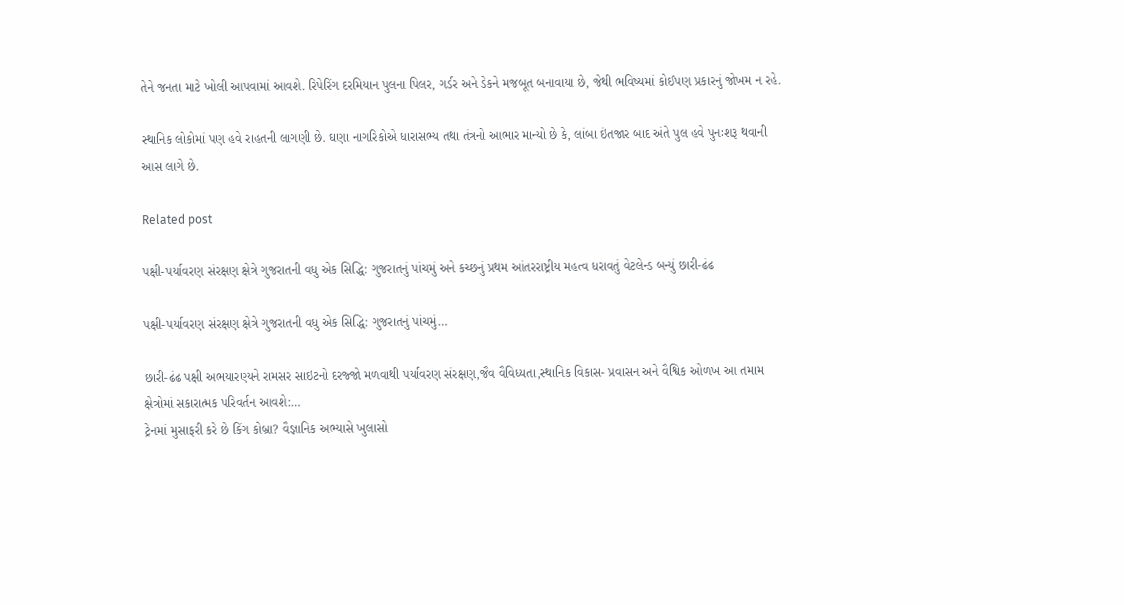તેને જનતા માટે ખોલી આપવામાં આવશે. રિપેરિંગ દરમિયાન પુલના પિલર, ગર્ડર અને ડેકને મજબૂત બનાવાયા છે, જેથી ભવિષ્યમાં કોઈપણ પ્રકારનું જોખમ ન રહે.

સ્થાનિક લોકોમાં પણ હવે રાહતની લાગણી છે. ઘણા નાગરિકોએ ધારાસભ્ય તથા તંત્રનો આભાર માન્યો છે કે, લાંબા ઇંતજાર બાદ અંતે પુલ હવે પુનઃશરૂ થવાની આસ લાગે છે.

Related post

પક્ષી-પર્યાવરણ સંરક્ષણ ક્ષેત્રે ગુજરાતની વધુ એક સિદ્ધિ: ગુજરાતનું પાંચમું અને કચ્છનું પ્રથમ આંતરરાષ્ટ્રીય મહત્વ ધરાવતું વેટલેન્ડ બન્યું છારી-ઢંઢ

પક્ષી-પર્યાવરણ સંરક્ષણ ક્ષેત્રે ગુજરાતની વધુ એક સિદ્ધિ: ગુજરાતનું પાંચમું…

છારી-ઢંઢ પક્ષી અભયારણ્યને રામસર સાઇટનો દરજ્જો મળવાથી પર્યાવરણ સંરક્ષણ,જૈવ વૈવિધ્યતા,સ્થાનિક વિકાસ- પ્રવાસન અને વૈશ્વિક ઓળખ આ તમામ ક્ષેત્રોમાં સકારાત્મક પરિવર્તન આવશે:…
ટ્રેનમાં મુસાફરી કરે છે કિંગ કોબ્રા? વૈજ્ઞાનિક અભ્યાસે ખુલાસો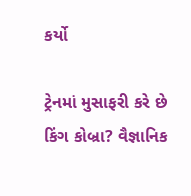કર્યો

ટ્રેનમાં મુસાફરી કરે છે કિંગ કોબ્રા? વૈજ્ઞાનિક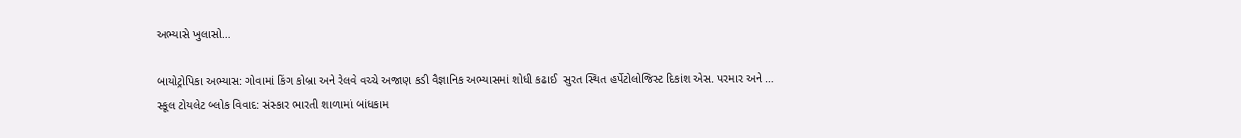અભ્યાસે ખુલાસો…

બાયોટ્રોપિકા અભ્યાસ: ગોવામાં કિંગ કોબ્રા અને રેલવે વચ્ચે અજાણ કડી વૈજ્ઞાનિક અભ્યાસમાં શોધી કઢાઈ  સુરત સ્થિત હર્પેટોલોજિસ્ટ દિકાંશ એસ. પરમાર અને …
સ્કૂલ ટોયલેટ બ્લોક વિવાદ: સંસ્કાર ભારતી શાળામાં બાંધકામ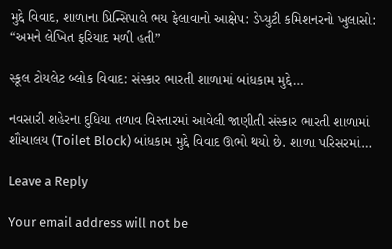મુદ્દે વિવાદ, શાળાના પ્રિન્સિપાલે ભય ફેલાવાનો આક્ષેપ: ડેપ્યુટી કમિશનરનો ખુલાસો: “અમને લેખિત ફરિયાદ મળી હતી”

સ્કૂલ ટોયલેટ બ્લોક વિવાદ: સંસ્કાર ભારતી શાળામાં બાંધકામ મુદ્દે…

નવસારી શહેરના દુધિયા તળાવ વિસ્તારમાં આવેલી જાણીતી સંસ્કાર ભારતી શાળામાં શૌચાલય (Toilet Block) બાંધકામ મુદ્દે વિવાદ ઊભો થયો છે. શાળા પરિસરમાં…

Leave a Reply

Your email address will not be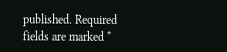published. Required fields are marked *